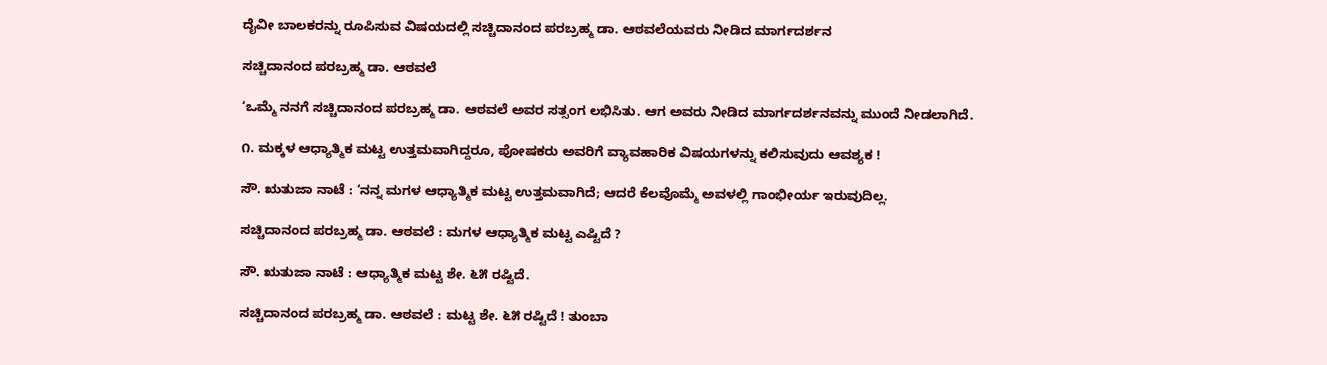ದೈವೀ ಬಾಲಕರನ್ನು ರೂಪಿಸುವ ವಿಷಯದಲ್ಲಿ ಸಚ್ಚಿದಾನಂದ ಪರಬ್ರಹ್ಮ ಡಾ. ಆಠವಲೆಯವರು ನೀಡಿದ ಮಾರ್ಗದರ್ಶನ

ಸಚ್ಚಿದಾನಂದ ಪರಬ್ರಹ್ಮ ಡಾ. ಆಠವಲೆ

‘ಒಮ್ಮೆ ನನಗೆ ಸಚ್ಚಿದಾನಂದ ಪರಬ್ರಹ್ಮ ಡಾ. ಆಠವಲೆ ಅವರ ಸತ್ಸಂಗ ಲಭಿಸಿತು. ಆಗ ಅವರು ನೀಡಿದ ಮಾರ್ಗದರ್ಶನವನ್ನು ಮುಂದೆ ನೀಡಲಾಗಿದೆ.

೧. ಮಕ್ಕಳ ಆಧ್ಯಾತ್ಮಿಕ ಮಟ್ಟ ಉತ್ತಮವಾಗಿದ್ದರೂ, ಪೋಷಕರು ಅವರಿಗೆ ವ್ಯಾವಹಾರಿಕ ವಿಷಯಗಳನ್ನು ಕಲಿಸುವುದು ಆವಶ್ಯಕ !

ಸೌ. ಋತುಜಾ ನಾಟೆ : ‘ನನ್ನ ಮಗಳ ಆಧ್ಯಾತ್ಮಿಕ ಮಟ್ಟ ಉತ್ತಮವಾಗಿದೆ; ಆದರೆ ಕೆಲವೊಮ್ಮೆ ಅವಳಲ್ಲಿ ಗಾಂಭೀರ್ಯ ಇರುವುದಿಲ್ಲ.

ಸಚ್ಚಿದಾನಂದ ಪರಬ್ರಹ್ಮ ಡಾ. ಆಠವಲೆ : ಮಗಳ ಆಧ್ಯಾತ್ಮಿಕ ಮಟ್ಟ ಎಷ್ಟಿದೆ ?

ಸೌ. ಋತುಜಾ ನಾಟೆ : ಆಧ್ಯಾತ್ಮಿಕ ಮಟ್ಟ ಶೇ. ೬೫ ರಷ್ಟಿದೆ.

ಸಚ್ಚಿದಾನಂದ ಪರಬ್ರಹ್ಮ ಡಾ. ಆಠವಲೆ : ಮಟ್ಟ ಶೇ. ೬೫ ರಷ್ಟಿದೆ ! ತುಂಬಾ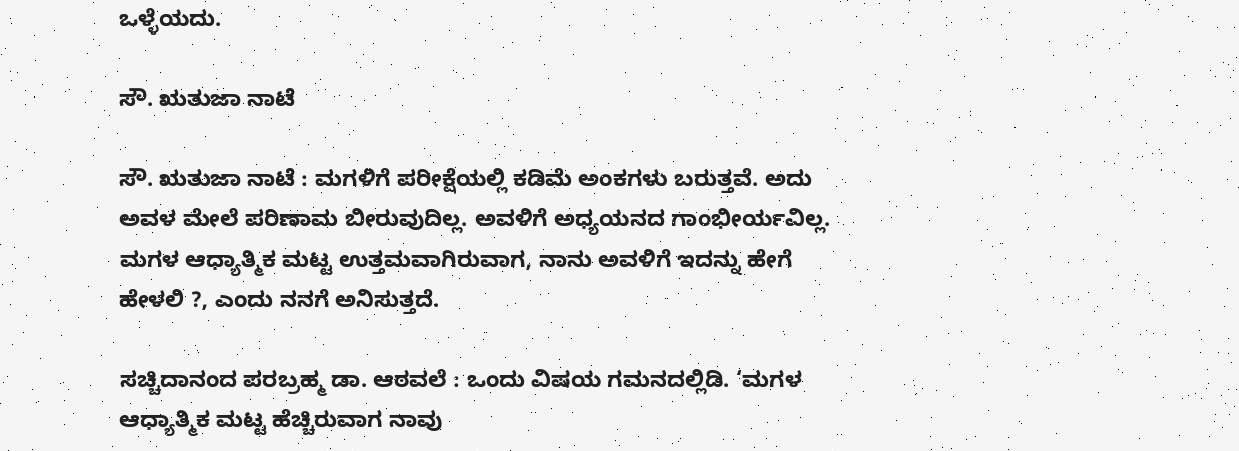ಒಳ್ಳೆಯದು.

ಸೌ. ಋತುಜಾ ನಾಟೆ

ಸೌ. ಋತುಜಾ ನಾಟೆ : ಮಗಳಿಗೆ ಪರೀಕ್ಷೆಯಲ್ಲಿ ಕಡಿಮೆ ಅಂಕಗಳು ಬರುತ್ತವೆ. ಅದು ಅವಳ ಮೇಲೆ ಪರಿಣಾಮ ಬೀರುವುದಿಲ್ಲ. ಅವಳಿಗೆ ಅಧ್ಯಯನದ ಗಾಂಭೀರ್ಯವಿಲ್ಲ. ಮಗಳ ಆಧ್ಯಾತ್ಮಿಕ ಮಟ್ಟ ಉತ್ತಮವಾಗಿರುವಾಗ, ನಾನು ಅವಳಿಗೆ ಇದನ್ನು ಹೇಗೆ ಹೇಳಲಿ ?, ಎಂದು ನನಗೆ ಅನಿಸುತ್ತದೆ.

ಸಚ್ಚಿದಾನಂದ ಪರಬ್ರಹ್ಮ ಡಾ. ಆಠವಲೆ : ಒಂದು ವಿಷಯ ಗಮನದಲ್ಲಿಡಿ. ‘ಮಗಳ ಆಧ್ಯಾತ್ಮಿಕ ಮಟ್ಟ ಹೆಚ್ಚಿರುವಾಗ ನಾವು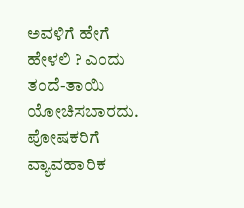ಅವಳಿಗೆ ಹೇಗೆ ಹೇಳಲಿ ? ಎಂದು ತಂದೆ-ತಾಯಿ ಯೋಚಿಸಬಾರದು. ಪೋಷಕರಿಗೆ ವ್ಯಾವಹಾರಿಕ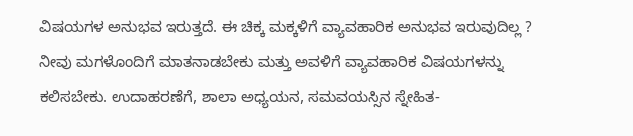ವಿಷಯಗಳ ಅನುಭವ ಇರುತ್ತದೆ. ಈ ಚಿಕ್ಕ ಮಕ್ಕಳಿಗೆ ವ್ಯಾವಹಾರಿಕ ಅನುಭವ ಇರುವುದಿಲ್ಲ ? ನೀವು ಮಗಳೊಂದಿಗೆ ಮಾತನಾಡಬೇಕು ಮತ್ತು ಅವಳಿಗೆ ವ್ಯಾವಹಾರಿಕ ವಿಷಯಗಳನ್ನು ಕಲಿಸಬೇಕು. ಉದಾಹರಣೆಗೆ, ಶಾಲಾ ಅಧ್ಯಯನ, ಸಮವಯಸ್ಸಿನ ಸ್ನೇಹಿತ-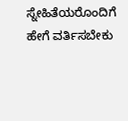ಸ್ನೇಹಿತೆಯರೊಂದಿಗೆ ಹೇಗೆ ವರ್ತಿಸಬೇಕು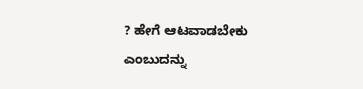? ಹೇಗೆ ಆಟವಾಡಬೇಕು ಎಂಬುದನ್ನು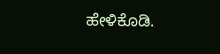ಹೇಳಿಕೊಡಿ.